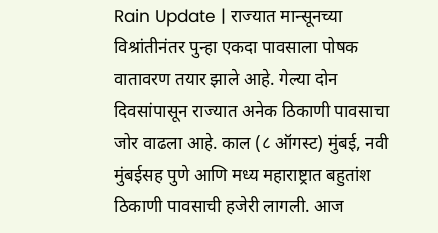Rain Update | राज्यात मान्सूनच्या विश्रांतीनंतर पुन्हा एकदा पावसाला पोषक वातावरण तयार झाले आहे. गेल्या दोन दिवसांपासून राज्यात अनेक ठिकाणी पावसाचा जोर वाढला आहे. काल (८ ऑगस्ट) मुंबई, नवी मुंबईसह पुणे आणि मध्य महाराष्ट्रात बहुतांश ठिकाणी पावसाची हजेरी लागली. आज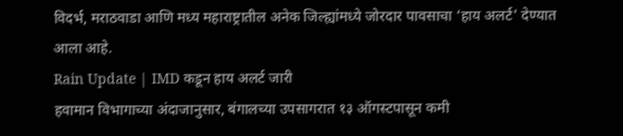विदर्भ, मराठवाडा आणि मध्य महाराष्ट्रातील अनेक जिल्ह्यांमध्ये जोरदार पावसाचा ‘हाय अलर्ट’ देण्यात आला आहे.
Rain Update | IMD कडून हाय अलर्ट जारी
हवामान विभागाच्या अंदाजानुसार, बंगालच्या उपसागरात १३ ऑगस्टपासून कमी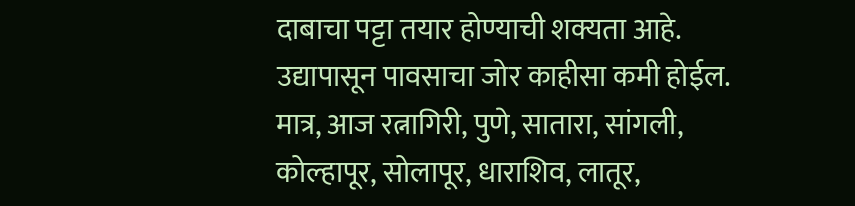दाबाचा पट्टा तयार होण्याची शक्यता आहे. उद्यापासून पावसाचा जोर काहीसा कमी होईल. मात्र, आज रत्नागिरी, पुणे, सातारा, सांगली, कोल्हापूर, सोलापूर, धाराशिव, लातूर,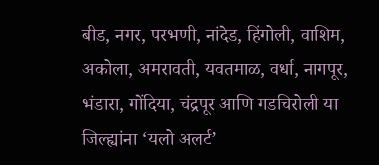बीड, नगर, परभणी, नांदेड, हिंगोली, वाशिम, अकोला, अमरावती, यवतमाळ, वर्धा, नागपूर, भंडारा, गोंदिया, चंद्रपूर आणि गडचिरोली या जिल्ह्यांना ‘यलो अलर्ट’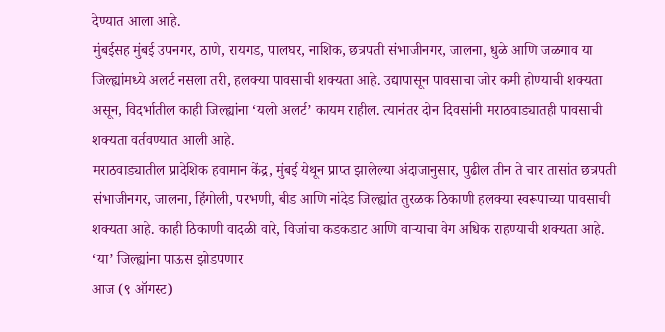देण्यात आला आहे.
मुंबईसह मुंबई उपनगर, ठाणे, रायगड, पालघर, नाशिक, छत्रपती संभाजीनगर, जालना, धुळे आणि जळगाव या जिल्ह्यांमध्ये अलर्ट नसला तरी, हलक्या पावसाची शक्यता आहे. उद्यापासून पावसाचा जोर कमी होण्याची शक्यता असून, विदर्भातील काही जिल्ह्यांना ‘यलो अलर्ट’ कायम राहील. त्यानंतर दोन दिवसांनी मराठवाड्यातही पावसाची शक्यता वर्तवण्यात आली आहे.
मराठवाड्यातील प्रादेशिक हवामान केंद्र, मुंबई येथून प्राप्त झालेल्या अंदाजानुसार, पुढील तीन ते चार तासांत छत्रपती संभाजीनगर, जालना, हिंगोली, परभणी, बीड आणि नांदेड जिल्ह्यांत तुरळक ठिकाणी हलक्या स्वरूपाच्या पावसाची शक्यता आहे. काही ठिकाणी वादळी वारे, विजांचा कडकडाट आणि वाऱ्याचा वेग अधिक राहण्याची शक्यता आहे.
‘या’ जिल्ह्यांना पाऊस झोडपणार
आज (९ ऑगस्ट)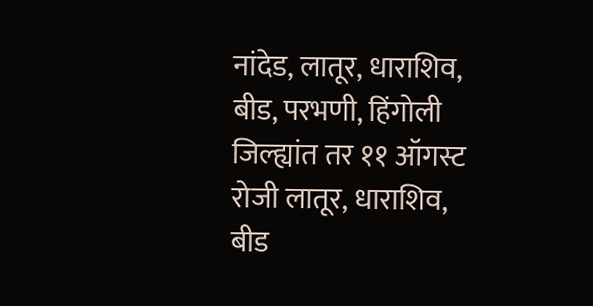नांदेड, लातूर, धाराशिव, बीड, परभणी, हिंगोली जिल्ह्यांत तर ११ ऑगस्ट रोजी लातूर, धाराशिव, बीड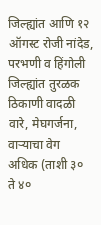जिल्ह्यांत आणि १२ ऑगस्ट रोजी नांदेड, परभणी व हिंगोली जिल्ह्यांत तुरळक ठिकाणी वादळी वारे, मेघगर्जना, वाऱ्याचा वेग अधिक (ताशी ३० ते ४०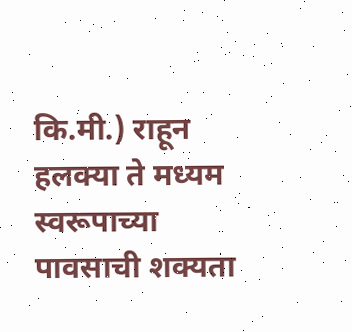कि.मी.) राहून हलक्या ते मध्यम स्वरूपाच्या पावसाची शक्यता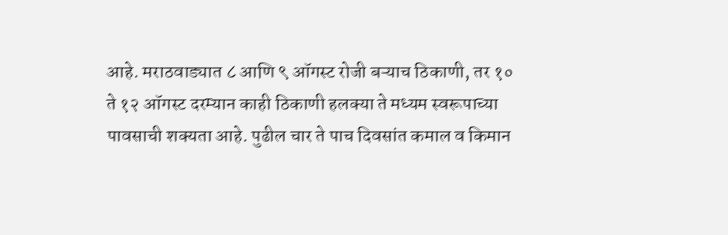आहे. मराठवाड्यात ८ आणि ९ ऑगस्ट रोजी बऱ्याच ठिकाणी, तर १० ते १२ ऑगस्ट दरम्यान काही ठिकाणी हलक्या ते मध्यम स्वरूपाच्या पावसाची शक्यता आहे. पुढील चार ते पाच दिवसांत कमाल व किमान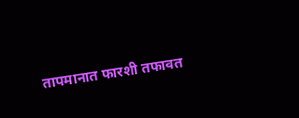तापमानात फारशी तफावत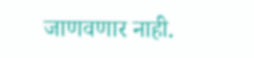जाणवणार नाही.